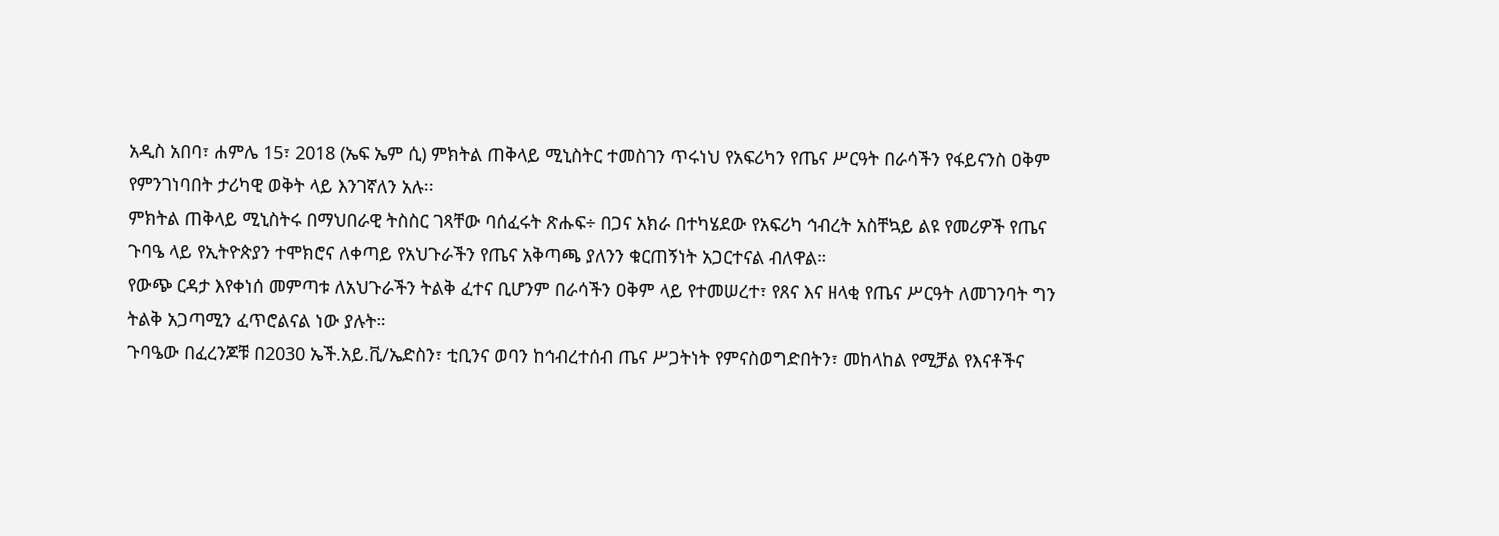አዲስ አበባ፣ ሐምሌ 15፣ 2018 (ኤፍ ኤም ሲ) ምክትል ጠቅላይ ሚኒስትር ተመስገን ጥሩነህ የአፍሪካን የጤና ሥርዓት በራሳችን የፋይናንስ ዐቅም የምንገነባበት ታሪካዊ ወቅት ላይ እንገኛለን አሉ፡፡
ምክትል ጠቅላይ ሚኒስትሩ በማህበራዊ ትስስር ገጻቸው ባሰፈሩት ጽሑፍ÷ በጋና አክራ በተካሄደው የአፍሪካ ኅብረት አስቸኳይ ልዩ የመሪዎች የጤና ጉባዔ ላይ የኢትዮጵያን ተሞክሮና ለቀጣይ የአህጉራችን የጤና አቅጣጫ ያለንን ቁርጠኝነት አጋርተናል ብለዋል።
የውጭ ርዳታ እየቀነሰ መምጣቱ ለአህጉራችን ትልቅ ፈተና ቢሆንም በራሳችን ዐቅም ላይ የተመሠረተ፣ የጸና እና ዘላቂ የጤና ሥርዓት ለመገንባት ግን ትልቅ አጋጣሚን ፈጥሮልናል ነው ያሉት።
ጉባዔው በፈረንጆቹ በ2030 ኤች.አይ.ቪ/ኤድስን፣ ቲቢንና ወባን ከኅብረተሰብ ጤና ሥጋትነት የምናስወግድበትን፣ መከላከል የሚቻል የእናቶችና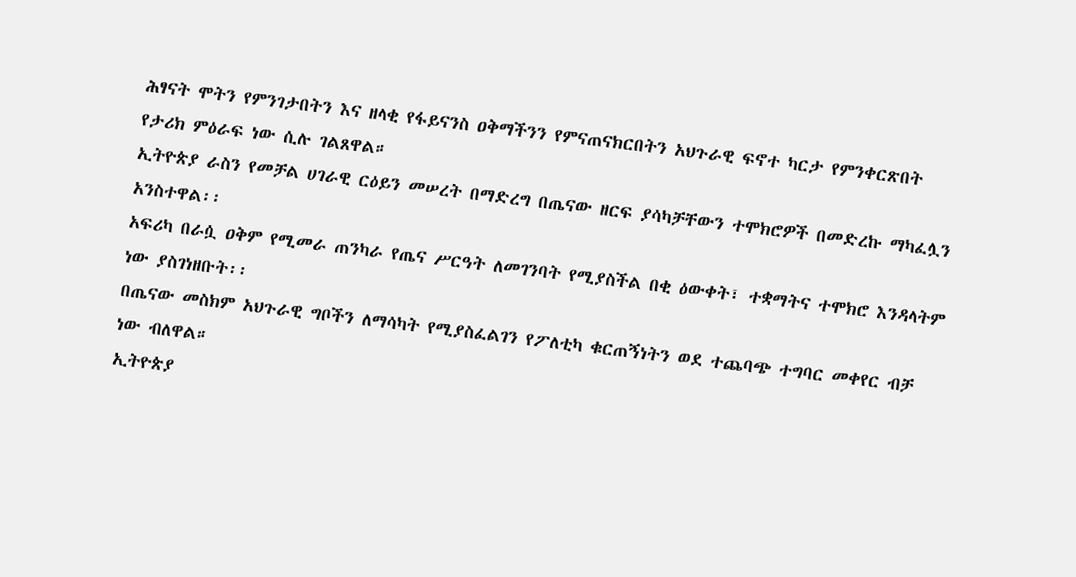ሕፃናት ሞትን የምንገታበትን እና ዘላቂ የፋይናንስ ዐቅማችንን የምናጠናክርበትን አህጉራዊ ፍኖተ ካርታ የምንቀርጽበት የታሪክ ምዕራፍ ነው ሲሉ ገልጸዋል።
ኢትዮጵያ ራስን የመቻል ሀገራዊ ርዕይን መሠረት በማድረግ በጤናው ዘርፍ ያሳካቻቸውን ተሞክሮዎች በመድረኩ ማካፈሏን አንስተዋል፡፡
አፍሪካ በራሷ ዐቅም የሚመራ ጠንካራ የጤና ሥርዓት ለመገንባት የሚያስችል በቂ ዕውቀት፣ ተቋማትና ተሞክሮ እንዳላትም ነው ያስገነዘቡት፡፡
በጤናው መስክም አህጉራዊ ግቦችን ለማሳካት የሚያስፈልገን የፖለቲካ ቁርጠኝነትን ወደ ተጨባጭ ተግባር መቀየር ብቻ ነው ብለዋል።
ኢትዮጵያ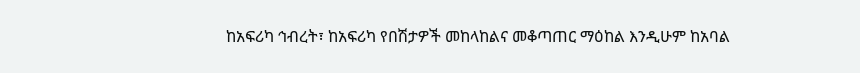ከአፍሪካ ኅብረት፣ ከአፍሪካ የበሽታዎች መከላከልና መቆጣጠር ማዕከል እንዲሁም ከአባል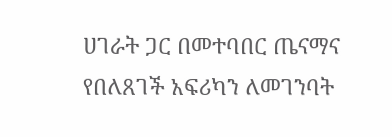ሀገራት ጋር በመተባበር ጤናማና የበለጸገች አፍሪካን ለመገንባት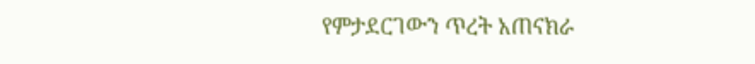የምታደርገውን ጥረት አጠናክራ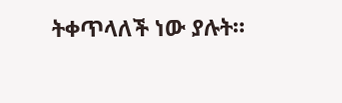ትቀጥላለች ነው ያሉት።